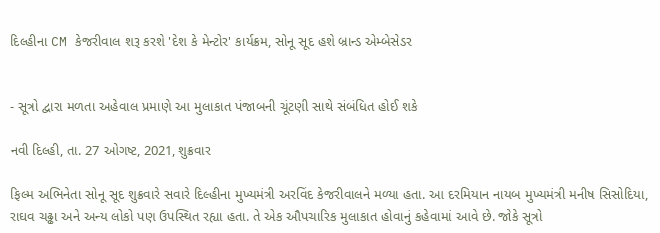દિલ્હીના CM કેજરીવાલ શરૂ કરશે 'દેશ કે મેન્ટોર' કાર્યક્રમ, સોનૂ સૂદ હશે બ્રાન્ડ એમ્બેસેડર


- સૂત્રો દ્વારા મળતા અહેવાલ પ્રમાણે આ મુલાકાત પંજાબની ચૂંટણી સાથે સંબંધિત હોઈ શકે

નવી દિલ્હી, તા. 27 ઓગષ્ટ, 2021, શુક્રવાર

ફિલ્મ અભિનેતા સોનૂ સૂદ શુક્રવારે સવારે દિલ્હીના મુખ્યમંત્રી અરવિંદ કેજરીવાલને મળ્યા હતા. આ દરમિયાન નાયબ મુખ્યમંત્રી મનીષ સિસોદિયા, રાઘવ ચઢ્ઢા અને અન્ય લોકો પણ ઉપસ્થિત રહ્યા હતા. તે એક ઔપચારિક મુલાકાત હોવાનું કહેવામાં આવે છે. જોકે સૂત્રો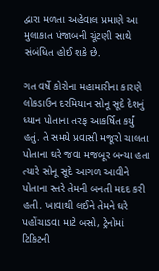દ્વારા મળતા અહેવાલ પ્રમાણે આ મુલાકાત પંજાબની ચૂંટણી સાથે સંબંધિત હોઈ શકે છે.

ગત વર્ષે કોરોના મહામારીના કારણે લોકડાઉન દરમિયાન સોનૂ સૂદે દેશનું ધ્યાન પોતાના તરફ આકર્ષિત કર્યું હતું. તે સમયે પ્રવાસી મજૂરો ચાલતા પોતાના ઘરે જવા મજબૂર બન્યા હતા ત્યારે સોનૂ સૂદે આગળ આવીને પોતાના સ્તરે તેમની બનતી મદદ કરી હતી. ખાવાથી લઈને તેમને ઘરે પહોંચાડવા માટે બસો, ટ્રેનોમાં ટિકિટની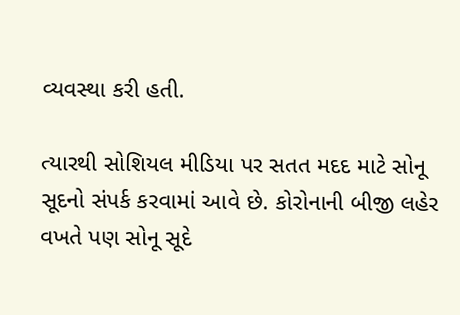વ્યવસ્થા કરી હતી.

ત્યારથી સોશિયલ મીડિયા પર સતત મદદ માટે સોનૂ સૂદનો સંપર્ક કરવામાં આવે છે. કોરોનાની બીજી લહેર વખતે પણ સોનૂ સૂદે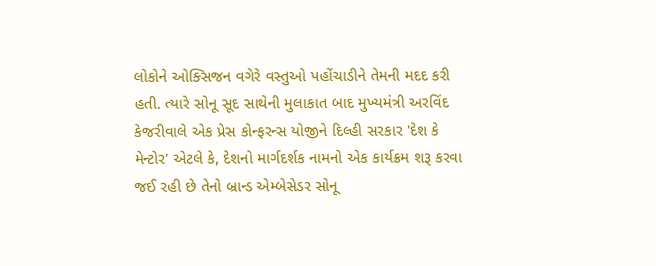લોકોને ઓક્સિજન વગેરે વસ્તુઓ પહોંચાડીને તેમની મદદ કરી હતી. ત્યારે સોનૂ સૂદ સાથેની મુલાકાત બાદ મુખ્યમંત્રી અરવિંદ કેજરીવાલે એક પ્રેસ કોન્ફરન્સ યોજીને દિલ્હી સરકાર 'દેશ કે મેન્ટોર' એટલે કે, દેશનો માર્ગદર્શક નામનો એક કાર્યક્રમ શરૂ કરવા જઈ રહી છે તેનો બ્રાન્ડ એમ્બેસેડર સોનૂ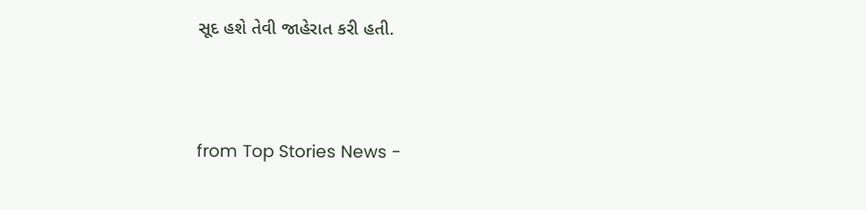સૂદ હશે તેવી જાહેરાત કરી હતી.




from Top Stories News -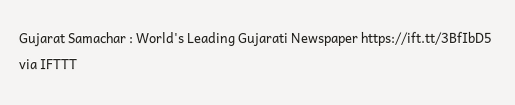Gujarat Samachar : World's Leading Gujarati Newspaper https://ift.tt/3BfIbD5
via IFTTT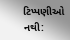ટિપ્પણીઓ નથી: